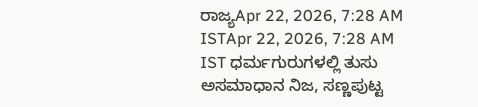ರಾಜ್ಯApr 22, 2026, 7:28 AM ISTApr 22, 2026, 7:28 AM IST ಧರ್ಮಗುರುಗಳಲ್ಲಿ ತುಸು ಅಸಮಾಧಾನ ನಿಜ, ಸಣ್ಣಪುಟ್ಟ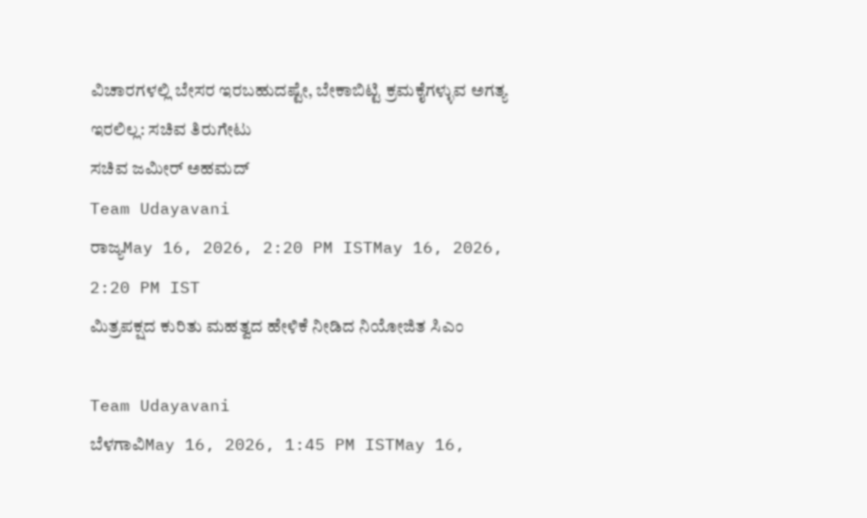ವಿಚಾರಗಳಲ್ಲಿ ಬೇಸರ ಇರಬಹುದಷ್ಟೇ, ಬೇಕಾಬಿಟ್ಟಿ ಕ್ರಮಕೈಗಳ್ಳುವ ಅಗತ್ಯ ಇರಲಿಲ್ಲ: ಸಚಿವ ತಿರುಗೇಟು
ಸಚಿವ ಜಮೀರ್ ಅಹಮದ್
Team Udayavani
ರಾಜ್ಯMay 16, 2026, 2:20 PM ISTMay 16, 2026, 2:20 PM IST
ಮಿತ್ರಪಕ್ಷದ ಕುರಿತು ಮಹತ್ವದ ಹೇಳಿಕೆ ನೀಡಿದ ನಿಯೋಜಿತ ಸಿಎಂ

Team Udayavani
ಬೆಳಗಾವಿMay 16, 2026, 1:45 PM ISTMay 16,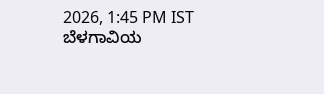2026, 1:45 PM IST
ಬೆಳಗಾವಿಯ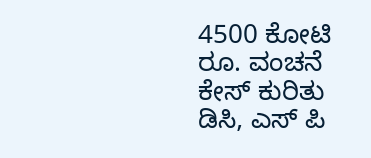4500 ಕೋಟಿ ರೂ. ವಂಚನೆ ಕೇಸ್ ಕುರಿತು ಡಿಸಿ, ಎಸ್ ಪಿ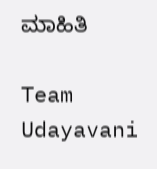ಮಾಹಿತಿ

Team Udayavani